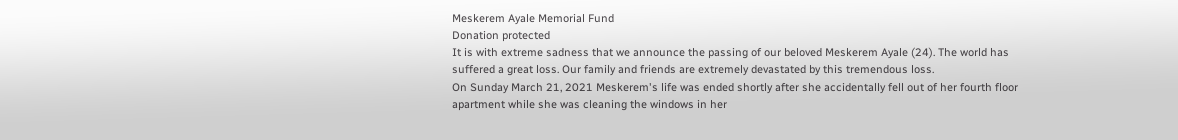Meskerem Ayale Memorial Fund
Donation protected
It is with extreme sadness that we announce the passing of our beloved Meskerem Ayale (24). The world has suffered a great loss. Our family and friends are extremely devastated by this tremendous loss.
On Sunday March 21, 2021 Meskerem's life was ended shortly after she accidentally fell out of her fourth floor apartment while she was cleaning the windows in her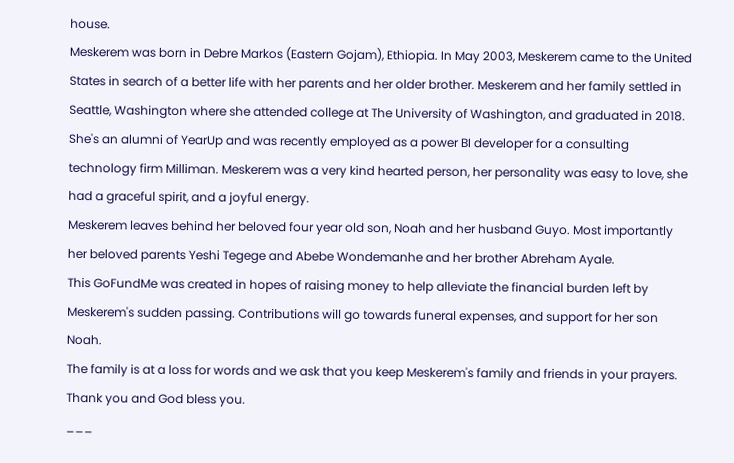house.
Meskerem was born in Debre Markos (Eastern Gojam), Ethiopia. In May 2003, Meskerem came to the United States in search of a better life with her parents and her older brother. Meskerem and her family settled in Seattle, Washington where she attended college at The University of Washington, and graduated in 2018. She's an alumni of YearUp and was recently employed as a power BI developer for a consulting technology firm Milliman. Meskerem was a very kind hearted person, her personality was easy to love, she had a graceful spirit, and a joyful energy.
Meskerem leaves behind her beloved four year old son, Noah and her husband Guyo. Most importantly her beloved parents Yeshi Tegege and Abebe Wondemanhe and her brother Abreham Ayale.
This GoFundMe was created in hopes of raising money to help alleviate the financial burden left by Meskerem's sudden passing. Contributions will go towards funeral expenses, and support for her son Noah.
The family is at a loss for words and we ask that you keep Meskerem's family and friends in your prayers.
Thank you and God bless you.
___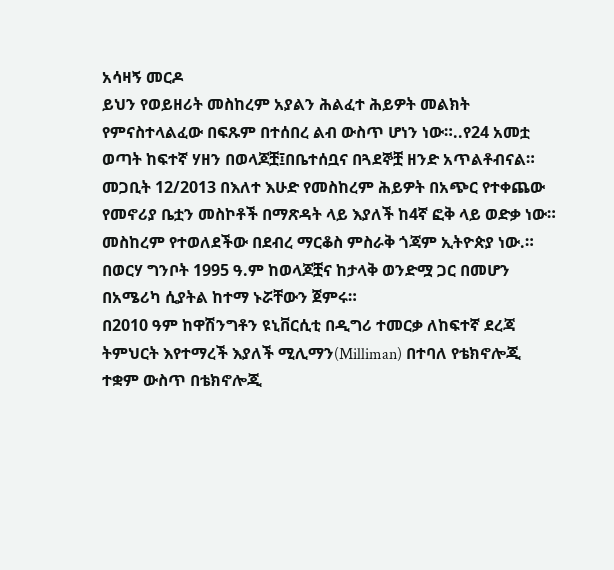አሳዛኝ መርዶ
ይህን የወይዘሪት መስከረም አያልን ሕልፈተ ሕይዎት መልክት የምናስተላልፈው በፍጹም በተሰበረ ልብ ውስጥ ሆነን ነው።..የ24 አመቷ ወጣት ከፍተኛ ሃዘን በወላጆቿ፤በቤተሰቧና በጓደኞቿ ዘንድ አጥልቶብናል።
መጋቢት 12/2013 በእለተ እሁድ የመስከረም ሕይዎት በአጭር የተቀጨው የመኖሪያ ቤቷን መስኮቶች በማጽዳት ላይ እያለች ከ4ኛ ፎቅ ላይ ወድቃ ነው።
መስከረም የተወለደችው በደብረ ማርቆስ ምስራቅ ጎጃም ኢትዮጵያ ነው.። በወርሃ ግንቦት 1995 ዓ.ም ከወላጆቿና ከታላቅ ወንድሟ ጋር በመሆን በአሜሪካ ሲያትል ከተማ ኑሯቸውን ጀምሩ።
በ2010 ዓም ከዋሽንግቶን ዩኒቨርሲቲ በዲግሪ ተመርቃ ለከፍተኛ ደረጃ ትምህርት እየተማረች እያለች ሚሊማን(Milliman) በተባለ የቴክኖሎጂ ተቋም ውስጥ በቴክኖሎጂ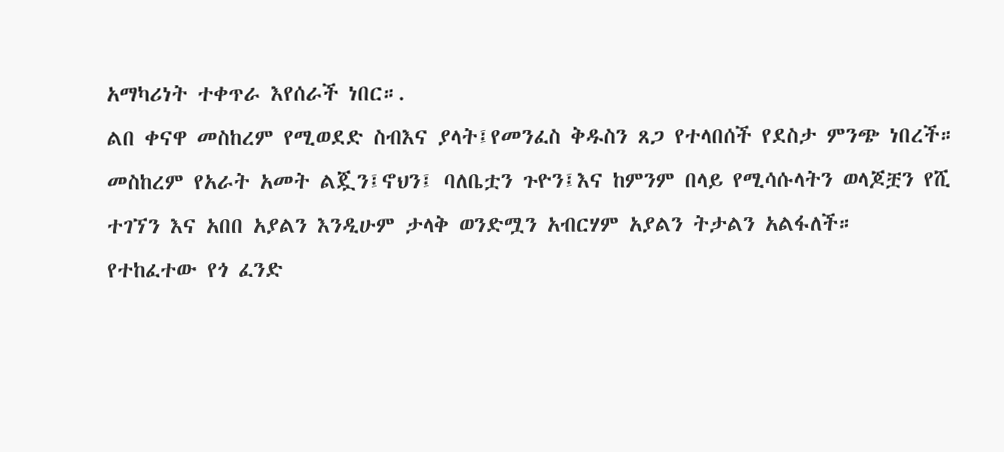አማካሪነት ተቀጥራ እየሰራች ነበር።.
ልበ ቀናዋ መስከረም የሚወደድ ስብእና ያላት፤የመንፈስ ቅዱስን ጸጋ የተላበሰች የደስታ ምንጭ ነበረች።
መስከረም የአራት አመት ልጇን፤ኖህን፤ ባለቤቷን ጉዮን፤እና ከምንም በላይ የሚሳሱላትን ወላጆቿን የሺ ተገኘን እና አበበ አያልን እንዲሁም ታላቅ ወንድሟን አብርሃም አያልን ትታልን አልፋለች።
የተከፈተው የጎ ፈንድ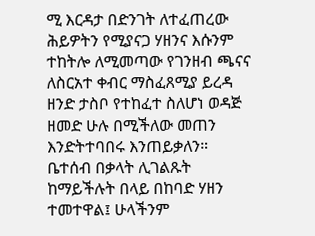ሚ እርዳታ በድንገት ለተፈጠረው ሕይዎትን የሚያናጋ ሃዘንና እሱንም ተከትሎ ለሚመጣው የገንዘብ ጫናና ለስርአተ ቀብር ማስፈጸሚያ ይረዳ ዘንድ ታስቦ የተከፈተ ስለሆነ ወዳጅ ዘመድ ሁሉ በሚችለው መጠን እንድትተባበሩ እንጠይቃለን።
ቤተሰብ በቃላት ሊገልጹት ከማይችሉት በላይ በከባድ ሃዘን ተመተዋል፤ ሁላችንም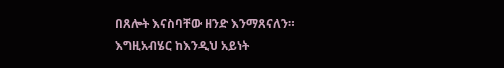በጸሎት እናስባቸው ዘንድ እንማጸናለን።
እግዚአብሄር ከእንዲህ አይነት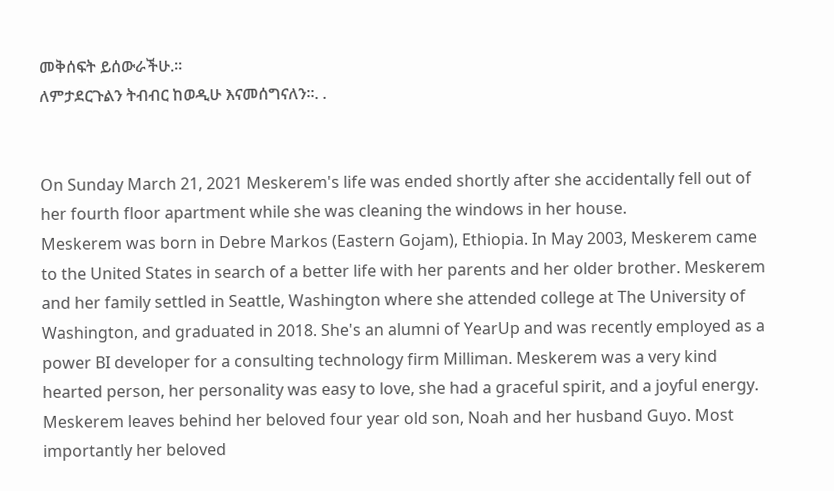መቅሰፍት ይሰውራችሁ.።
ለምታደርጉልን ትብብር ከወዲሁ እናመሰግናለን።. .


On Sunday March 21, 2021 Meskerem's life was ended shortly after she accidentally fell out of her fourth floor apartment while she was cleaning the windows in her house.
Meskerem was born in Debre Markos (Eastern Gojam), Ethiopia. In May 2003, Meskerem came to the United States in search of a better life with her parents and her older brother. Meskerem and her family settled in Seattle, Washington where she attended college at The University of Washington, and graduated in 2018. She's an alumni of YearUp and was recently employed as a power BI developer for a consulting technology firm Milliman. Meskerem was a very kind hearted person, her personality was easy to love, she had a graceful spirit, and a joyful energy.
Meskerem leaves behind her beloved four year old son, Noah and her husband Guyo. Most importantly her beloved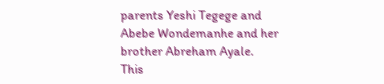parents Yeshi Tegege and Abebe Wondemanhe and her brother Abreham Ayale.
This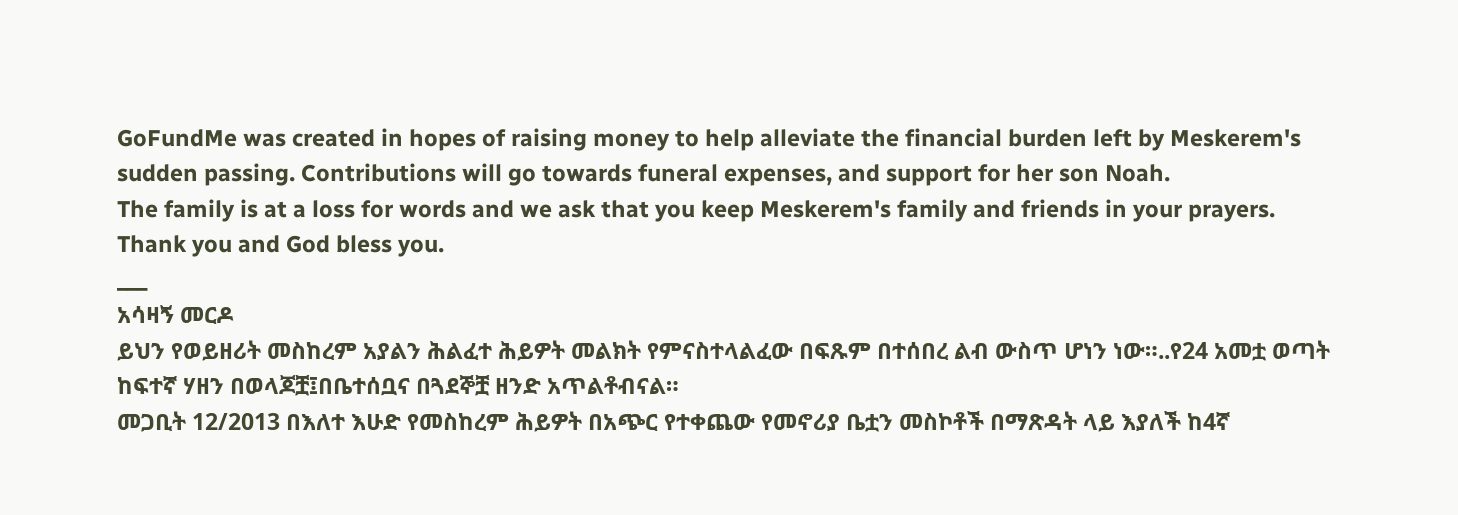GoFundMe was created in hopes of raising money to help alleviate the financial burden left by Meskerem's sudden passing. Contributions will go towards funeral expenses, and support for her son Noah.
The family is at a loss for words and we ask that you keep Meskerem's family and friends in your prayers.
Thank you and God bless you.
___
አሳዛኝ መርዶ
ይህን የወይዘሪት መስከረም አያልን ሕልፈተ ሕይዎት መልክት የምናስተላልፈው በፍጹም በተሰበረ ልብ ውስጥ ሆነን ነው።..የ24 አመቷ ወጣት ከፍተኛ ሃዘን በወላጆቿ፤በቤተሰቧና በጓደኞቿ ዘንድ አጥልቶብናል።
መጋቢት 12/2013 በእለተ እሁድ የመስከረም ሕይዎት በአጭር የተቀጨው የመኖሪያ ቤቷን መስኮቶች በማጽዳት ላይ እያለች ከ4ኛ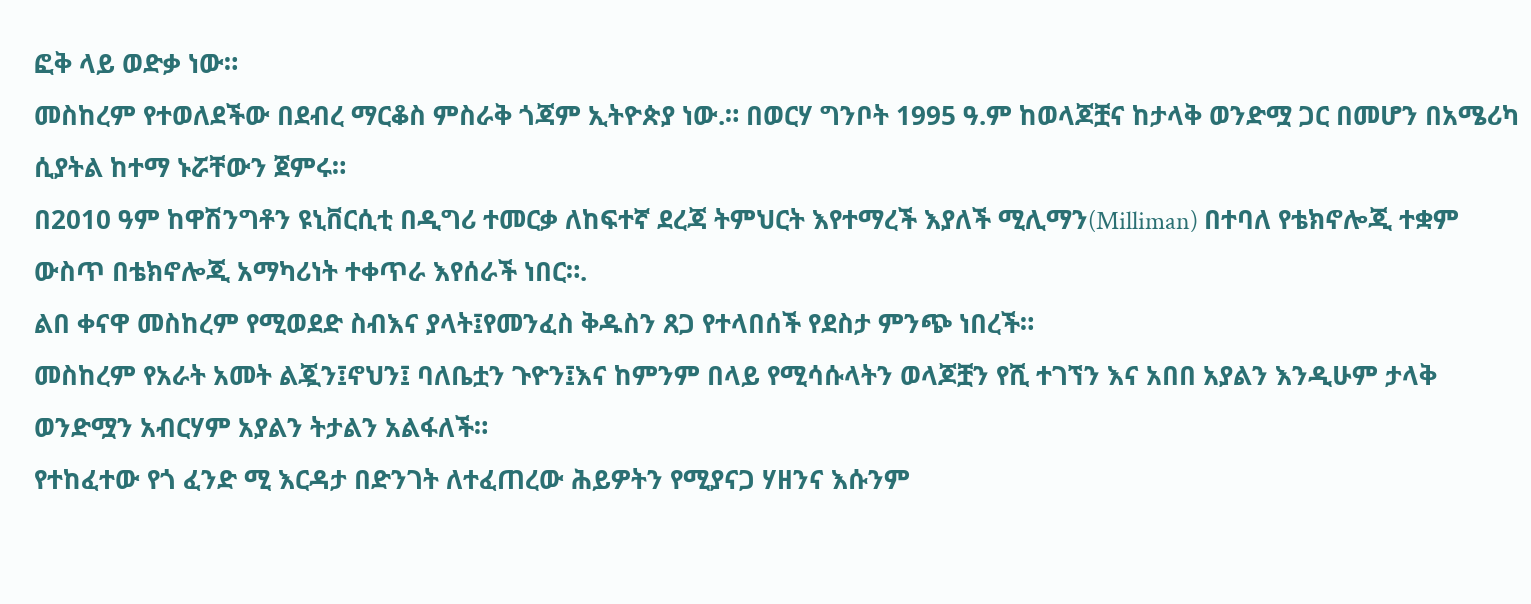ፎቅ ላይ ወድቃ ነው።
መስከረም የተወለደችው በደብረ ማርቆስ ምስራቅ ጎጃም ኢትዮጵያ ነው.። በወርሃ ግንቦት 1995 ዓ.ም ከወላጆቿና ከታላቅ ወንድሟ ጋር በመሆን በአሜሪካ ሲያትል ከተማ ኑሯቸውን ጀምሩ።
በ2010 ዓም ከዋሽንግቶን ዩኒቨርሲቲ በዲግሪ ተመርቃ ለከፍተኛ ደረጃ ትምህርት እየተማረች እያለች ሚሊማን(Milliman) በተባለ የቴክኖሎጂ ተቋም ውስጥ በቴክኖሎጂ አማካሪነት ተቀጥራ እየሰራች ነበር።.
ልበ ቀናዋ መስከረም የሚወደድ ስብእና ያላት፤የመንፈስ ቅዱስን ጸጋ የተላበሰች የደስታ ምንጭ ነበረች።
መስከረም የአራት አመት ልጇን፤ኖህን፤ ባለቤቷን ጉዮን፤እና ከምንም በላይ የሚሳሱላትን ወላጆቿን የሺ ተገኘን እና አበበ አያልን እንዲሁም ታላቅ ወንድሟን አብርሃም አያልን ትታልን አልፋለች።
የተከፈተው የጎ ፈንድ ሚ እርዳታ በድንገት ለተፈጠረው ሕይዎትን የሚያናጋ ሃዘንና እሱንም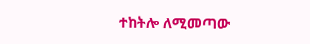ተከትሎ ለሚመጣው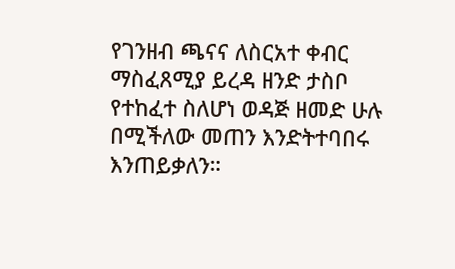የገንዘብ ጫናና ለስርአተ ቀብር ማስፈጸሚያ ይረዳ ዘንድ ታስቦ የተከፈተ ስለሆነ ወዳጅ ዘመድ ሁሉ በሚችለው መጠን እንድትተባበሩ እንጠይቃለን።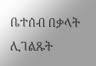ቤተሰብ በቃላት ሊገልጹት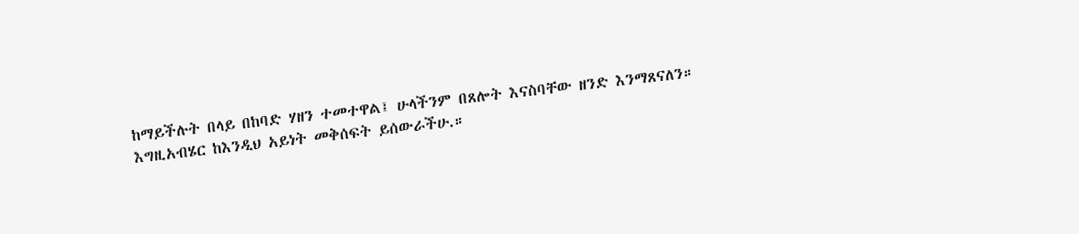ከማይችሉት በላይ በከባድ ሃዘን ተመተዋል፤ ሁላችንም በጸሎት እናስባቸው ዘንድ እንማጸናለን።
እግዚአብሄር ከእንዲህ አይነት መቅሰፍት ይሰውራችሁ.።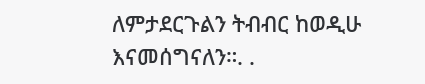ለምታደርጉልን ትብብር ከወዲሁ እናመሰግናለን።. .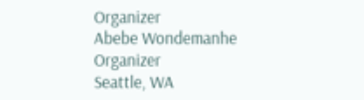Organizer
Abebe Wondemanhe
Organizer
Seattle, WA